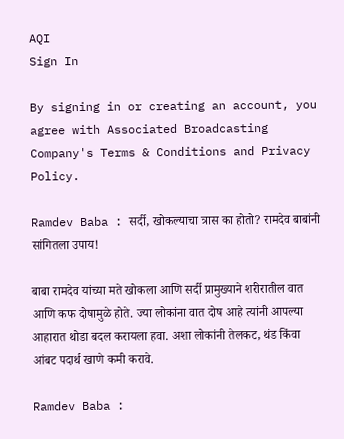AQI
Sign In

By signing in or creating an account, you agree with Associated Broadcasting Company's Terms & Conditions and Privacy Policy.

Ramdev Baba : सर्दी, खोकल्याचा त्रास का होतो? रामदेव बाबांनी सांगितला उपाय!

बाबा रामदेव यांच्या मते खोकला आणि सर्दी प्रामुख्याने शरीरातील वात आणि कफ दोषामुळे होते. ज्या लोकांना वात दोष आहे त्यांनी आपल्या आहारात थोडा बदल करायला हवा. अशा लोकांनी तेलकट, थंड किंवा आंबट पदार्थ खाणे कमी करावे.

Ramdev Baba :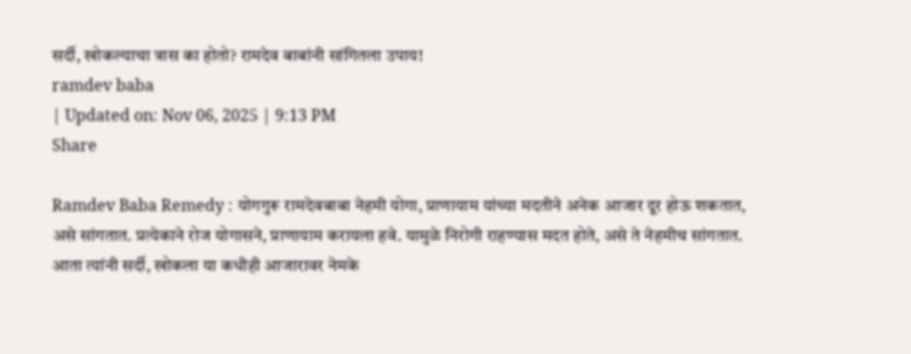सर्दी, खोकल्याचा त्रास का होतो? रामदेव बाबांनी सांगितला उपाय!
ramdev baba
| Updated on: Nov 06, 2025 | 9:13 PM
Share

Ramdev Baba Remedy : योगगुरू रामदेवबाबा नेहमी योगा, प्राणायाम यांच्या मदतीने अनेक आजार दूर होऊ शकतात, असे सांगतात. प्रत्येकाने रोज योगासने, प्राणायाम करायला हवे. यामुळे निरोगी राहण्यास मदत होते, असे ते नेहमीच सांगतात. आता त्यांनी सर्दी, खोकला या कधीही आजारावर नेमके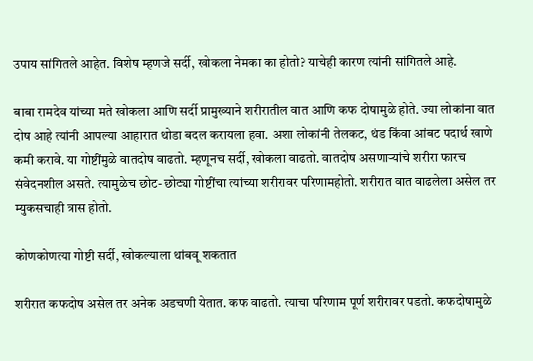उपाय सांगितले आहेत. विशेष म्हणजे सर्दी, खोकला नेमका का होतो? याचेही कारण त्यांनी सांगितले आहे.

बाबा रामदेव यांच्या मते खोकला आणि सर्दी प्रामुख्याने शरीरातील वात आणि कफ दोषामुळे होते. ज्या लोकांना वात दोष आहे त्यांनी आपल्या आहारात थोडा बदल करायला हवा. अशा लोकांनी तेलकट, थंड किंवा आंबट पदार्थ खाणे कमी करावे. या गोष्टींमुळे वातदोष वाढतो. म्हणूनच सर्दी, खोकला वाढतो. वातदोष असणाऱ्यांचे शरीरा फारच संवेदनशील असते. त्यामुळेच छोट-छोट्या गोष्टींचा त्यांच्या शरीरावर परिणामहोतो. शरीरात वात वाढलेला असेल तर म्युकसचाही त्रास होतो.

कोणकोणत्या गोष्टी सर्दी, खोकल्याला थांबवू शकतात

शरीरात कफदोष असेल तर अनेक अडचणी येतात. कफ वाढतो. त्याचा परिणाम पूर्ण शरीरावर पडतो. कफदोषामुळे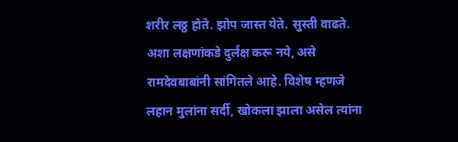शरीर लठ्ठ होते. झोप जास्त येते. सुस्ती वाढते. अशा लक्षणांकडे दुर्लक्ष करू नये, असे रामदेवबाबांनी सांगितले आहे. विशेष म्हणजे लहान मुलांना सर्दी, खोकला झाला असेल त्यांना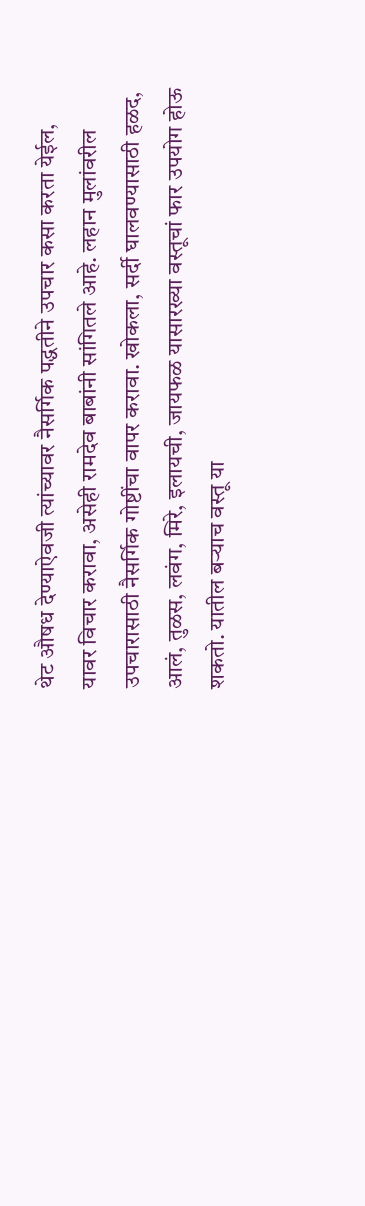थेट औषध देण्याऐवजी त्यांच्यावर नैसर्गिक पद्धतीने उपचार कसा करता येईल, यावर विचार करावा, असेही रामदेव बाबांनी सांगितले आहे. लहान मुलांवरील उपचारासाठी नैसर्गिक गोष्टींचा वापर करावा. खोकला, सर्दी घालवण्यासाठी हळद, आलं, तुळस, लवंग, मिरे, इलायची, जायफळ यासारख्या वस्तूचां फार उपयोग होऊ शकतो. यातील बऱ्याच वस्तू या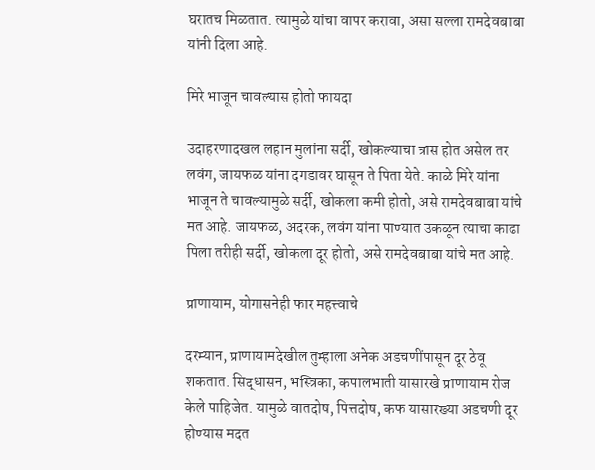घरातच मिळतात. त्यामुळे यांचा वापर करावा, असा सल्ला रामदेवबाबा यांनी दिला आहे.

मिरे भाजून चावल्यास होतो फायदा

उदाहरणादखल लहान मुलांना सर्दी, खोकल्याचा त्रास होत असेल तर लवंग, जायफळ यांना दगडावर घासून ते पिता येते. काळे मिरे यांना भाजून ते चावल्यामुळे सर्दी, खोकला कमी होतो, असे रामदेवबाबा यांचे मत आहे. जायफळ, अदरक, लवंग यांना पाण्यात उकळून त्याचा काढा पिला तरीही सर्दी, खोकला दूर होतो, असे रामदेवबाबा यांचे मत आहे.

प्राणायाम, योगासनेही फार महत्त्वाचे

दरम्यान, प्राणायामदेखील तुम्हाला अनेक अडचणींपासून दूर ठेवू शकतात. सिद्धासन, भस्त्रिका, कपालभाती यासारखे प्राणायाम रोज केले पाहिजेत. यामुळे वातदोष, पित्तदोष, कफ यासारख्या अडचणी दूर होण्यास मदत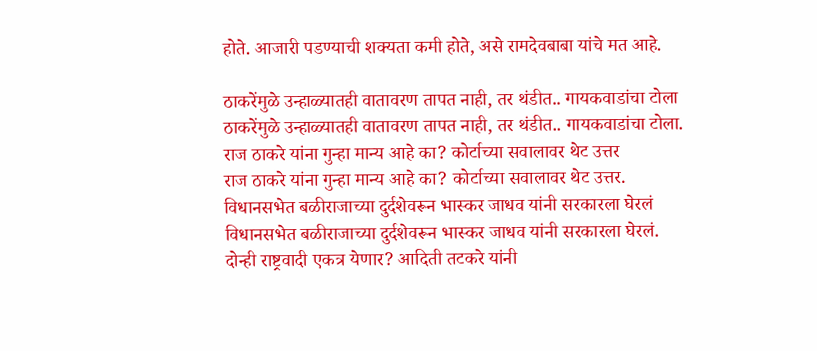होते. आजारी पडण्याची शक्यता कमी होते, असे रामदेवबाबा यांचे मत आहे.

ठाकरेंमुळे उन्हाळ्यातही वातावरण तापत नाही, तर थंडीत.. गायकवाडांचा टोला
ठाकरेंमुळे उन्हाळ्यातही वातावरण तापत नाही, तर थंडीत.. गायकवाडांचा टोला.
राज ठाकरे यांना गुन्हा मान्य आहे का? कोर्टाच्या सवालावर थेट उत्तर
राज ठाकरे यांना गुन्हा मान्य आहे का? कोर्टाच्या सवालावर थेट उत्तर.
विधानसभेत बळीराजाच्या दुर्दशेवरून भास्कर जाधव यांनी सरकारला घेरलं
विधानसभेत बळीराजाच्या दुर्दशेवरून भास्कर जाधव यांनी सरकारला घेरलं.
दोन्ही राष्ट्रवादी एकत्र येणार? आदिती तटकरे यांनी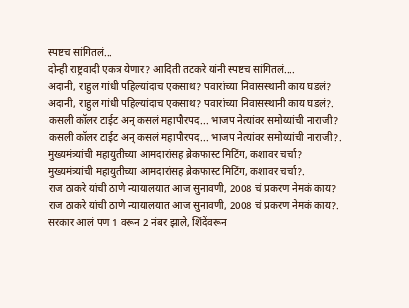स्पष्टच सांगितलं...
दोन्ही राष्ट्रवादी एकत्र येणार? आदिती तटकरे यांनी स्पष्टच सांगितलं....
अदानी, राहुल गांधी पहिल्यांदाच एकसाथ? पवारांच्या निवासस्थानी काय घडलं?
अदानी, राहुल गांधी पहिल्यांदाच एकसाथ? पवारांच्या निवासस्थानी काय घडलं?.
कसली कॉलर टाईट अन् कसलं महापौरपद... भाजप नेत्यांवर समोय्यांची नाराजी?
कसली कॉलर टाईट अन् कसलं महापौरपद... भाजप नेत्यांवर समोय्यांची नाराजी?.
मुख्यमंत्र्यांची महायुतीच्या आमदारांसह ब्रेकफास्ट मिटिंग, कशावर चर्चा?
मुख्यमंत्र्यांची महायुतीच्या आमदारांसह ब्रेकफास्ट मिटिंग, कशावर चर्चा?.
राज ठाकरे यांची ठाणे न्यायालयात आज सुनावणी, 2008 चं प्रकरण नेमकं काय?
राज ठाकरे यांची ठाणे न्यायालयात आज सुनावणी, 2008 चं प्रकरण नेमकं काय?.
सरकार आलं पण 1 वरून 2 नंबर झाले, शिंदेंवरून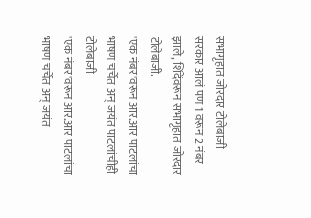सभागृहात जोरदार टोलेबाजी
सरकार आलं पण 1 वरून 2 नंबर झाले, शिंदेंवरून सभागृहात जोरदार टोलेबाजी.
'एक नंबर'वरून आर.आर पाटलांचा भाषण चर्चेत अन् जयंत पाटलांचीही टोलेबाजी
'एक नंबर'वरून आर.आर पाटलांचा भाषण चर्चेत अन् जयंत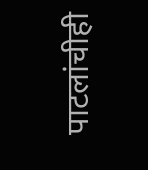पाटलांचीही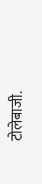टोलेबाजी.